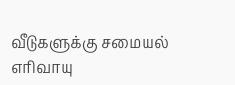வீடுகளுக்கு சமையல் எரிவாயு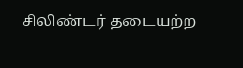சிலிண்டர் தடையற்ற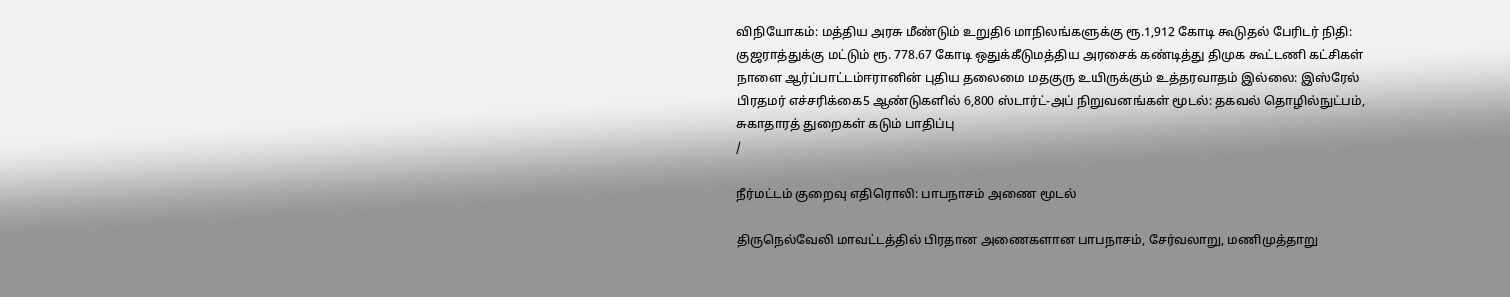விநியோகம்: மத்திய அரசு மீண்டும் உறுதி6 மாநிலங்களுக்கு ரூ.1,912 கோடி கூடுதல் பேரிடர் நிதி: குஜராத்துக்கு மட்டும் ரூ. 778.67 கோடி ஒதுக்கீடுமத்திய அரசைக் கண்டித்து திமுக கூட்டணி கட்சிகள் நாளை ஆர்ப்பாட்டம்ஈரானின் புதிய தலைமை மதகுரு உயிருக்கும் உத்தரவாதம் இல்லை: இஸ்ரேல் பிரதமர் எச்சரிக்கை5 ஆண்டுகளில் 6,800 ஸ்டார்ட்-அப் நிறுவனங்கள் மூடல்: தகவல் தொழில்நுட்பம், சுகாதாரத் துறைகள் கடும் பாதிப்பு
/

நீர்மட்டம் குறைவு எதிரொலி: பாபநாசம் அணை மூடல்

திருநெல்வேலி மாவட்டத்தில் பிரதான அணைகளான பாபநாசம், சேர்வலாறு, மணிமுத்தாறு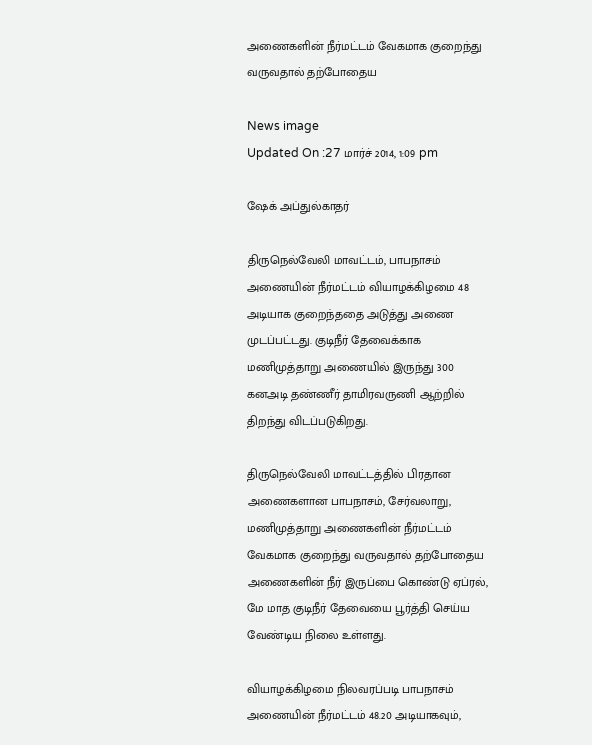அணைகளின் நீர்மட்டம் வேகமாக குறைந்து வருவதால் தற்போதைய

News image
Updated On :27 மார்ச் 2014, 1:09 pm

ஷேக் அப்துல்காதர்

திருநெல்வேலி மாவட்டம், பாபநாசம் அணையின் நீர்மட்டம் வியாழக்கிழமை 48 அடியாக குறைந்ததை அடுத்து அணை முடப்பட்டது. குடிநீர் தேவைக்காக மணிமுத்தாறு அணையில் இருந்து 300 கனஅடி தண்ணீர் தாமிரவருணி ஆற்றில் திறந்து விடப்படுகிறது.

திருநெல்வேலி மாவட்டத்தில் பிரதான அணைகளான பாபநாசம், சேர்வலாறு, மணிமுத்தாறு அணைகளின் நீர்மட்டம் வேகமாக குறைந்து வருவதால் தற்போதைய அணைகளின் நீர் இருப்பை கொண்டு ஏப்ரல், மே மாத குடிநீர் தேவையை பூர்த்தி செய்ய வேண்டிய நிலை உள்ளது.

வியாழக்கிழமை நிலவரப்படி பாபநாசம் அணையின் நீர்மட்டம் 48.20 அடியாகவும்,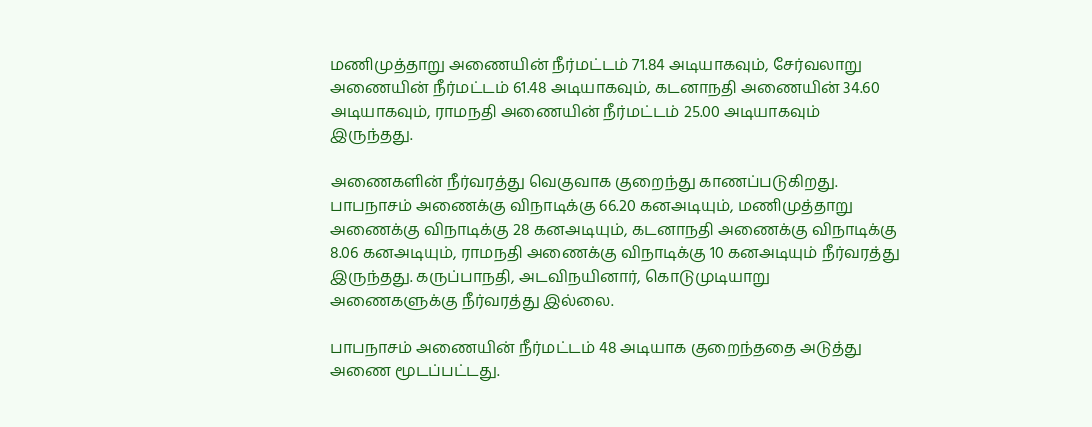மணிமுத்தாறு அணையின் நீர்மட்டம் 71.84 அடியாகவும், சேர்வலாறு அணையின் நீர்மட்டம் 61.48 அடியாகவும், கடனாநதி அணையின் 34.60 அடியாகவும், ராமநதி அணையின் நீர்மட்டம் 25.00 அடியாகவும் இருந்தது.

அணைகளின் நீர்வரத்து வெகுவாக குறைந்து காணப்படுகிறது. பாபநாசம் அணைக்கு விநாடிக்கு 66.20 கனஅடியும், மணிமுத்தாறு அணைக்கு விநாடிக்கு 28 கனஅடியும், கடனாநதி அணைக்கு விநாடிக்கு 8.06 கனஅடியும், ராமநதி அணைக்கு விநாடிக்கு 10 கனஅடியும் நீர்வரத்து இருந்தது. கருப்பாநதி, அடவிநயினார், கொடுமுடியாறு  அணைகளுக்கு நீர்வரத்து இல்லை.

பாபநாசம் அணையின் நீர்மட்டம் 48 அடியாக குறைந்ததை அடுத்து அணை மூடப்பட்டது.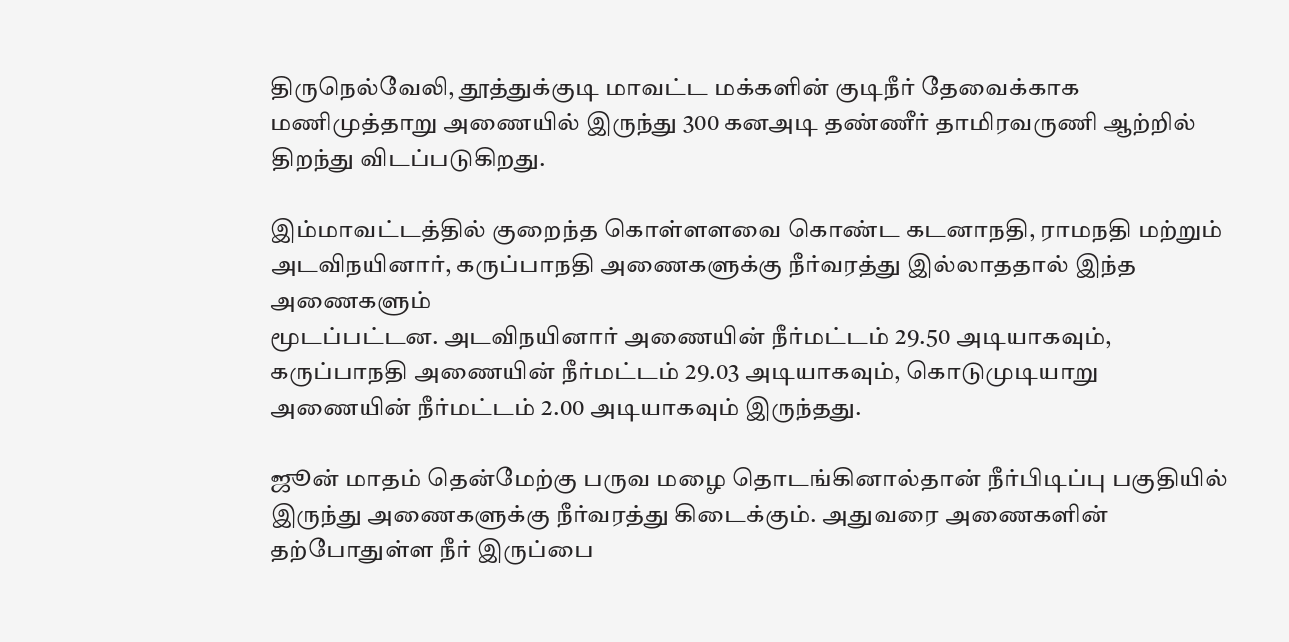திருநெல்வேலி, தூத்துக்குடி மாவட்ட மக்களின் குடிநீர் தேவைக்காக மணிமுத்தாறு அணையில் இருந்து 300 கனஅடி தண்ணீர் தாமிரவருணி ஆற்றில் திறந்து விடப்படுகிறது.

இம்மாவட்டத்தில் குறைந்த கொள்ளளவை கொண்ட கடனாநதி, ராமநதி மற்றும்
அடவிநயினார், கருப்பாநதி அணைகளுக்கு நீர்வரத்து இல்லாததால் இந்த அணைகளும்
மூடப்பட்டன. அடவிநயினார் அணையின் நீர்மட்டம் 29.50 அடியாகவும், கருப்பாநதி அணையின் நீர்மட்டம் 29.03 அடியாகவும், கொடுமுடியாறு அணையின் நீர்மட்டம் 2.00 அடியாகவும் இருந்தது.

ஜூன் மாதம் தென்மேற்கு பருவ மழை தொடங்கினால்தான் நீர்பிடிப்பு பகுதியில் இருந்து அணைகளுக்கு நீர்வரத்து கிடைக்கும். அதுவரை அணைகளின் தற்போதுள்ள நீர் இருப்பை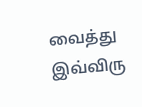வைத்து இவ்விரு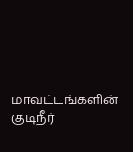மாவட்டங்களின் குடிநீர்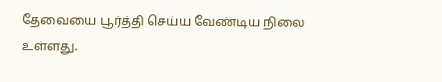தேவையை பூர்த்தி செய்ய வேண்டிய நிலை உள்ளது.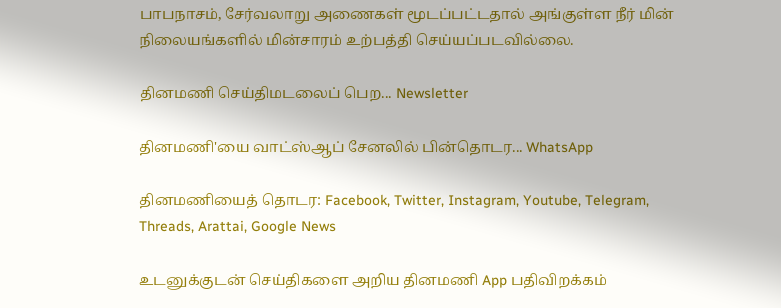பாபநாசம், சேர்வலாறு அணைகள் மூடப்பட்டதால் அங்குள்ள நீர் மின் நிலையங்களில் மின்சாரம் உற்பத்தி செய்யப்படவில்லை.

தினமணி செய்திமடலைப் பெற... Newsletter

தினமணி'யை வாட்ஸ்ஆப் சேனலில் பின்தொடர... WhatsApp

தினமணியைத் தொடர: Facebook, Twitter, Instagram, Youtube, Telegram, Threads, Arattai, Google News

உடனுக்குடன் செய்திகளை அறிய தினமணி App பதிவிறக்கம்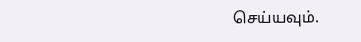செய்யவும்.